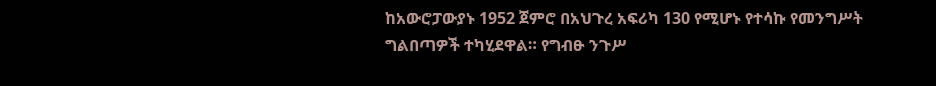ከአውሮፓውያኑ 1952 ጀምሮ በአህጉረ አፍሪካ 130 የሚሆኑ የተሳኩ የመንግሥት ግልበጣዎች ተካሂደዋል። የግብፁ ንጉሥ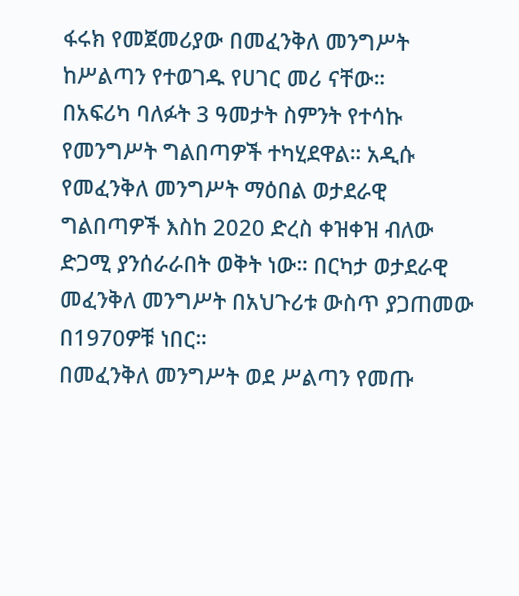ፋሩክ የመጀመሪያው በመፈንቅለ መንግሥት ከሥልጣን የተወገዱ የሀገር መሪ ናቸው።
በአፍሪካ ባለፉት 3 ዓመታት ስምንት የተሳኩ የመንግሥት ግልበጣዎች ተካሂደዋል። አዲሱ የመፈንቅለ መንግሥት ማዕበል ወታደራዊ ግልበጣዎች እስከ 2020 ድረስ ቀዝቀዝ ብለው ድጋሚ ያንሰራራበት ወቅት ነው። በርካታ ወታደራዊ መፈንቅለ መንግሥት በአህጉሪቱ ውስጥ ያጋጠመው በ1970ዎቹ ነበር።
በመፈንቅለ መንግሥት ወደ ሥልጣን የመጡ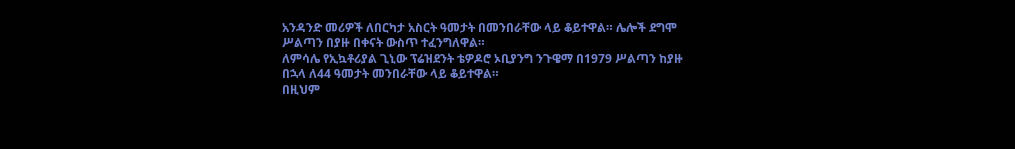አንዳንድ መሪዎች ለበርካታ አስርት ዓመታት በመንበራቸው ላይ ቆይተዋል። ሌሎች ደግሞ ሥልጣን በያዙ በቀናት ውስጥ ተፈንግለዋል።
ለምሳሌ የኢኳቶሪያል ጊኒው ፕሬዝደንት ቴዎዶሮ ኦቢያንግ ንጉዌማ በ1979 ሥልጣን ከያዙ በኋላ ለ44 ዓመታት መንበራቸው ላይ ቆይተዋል።
በዚህም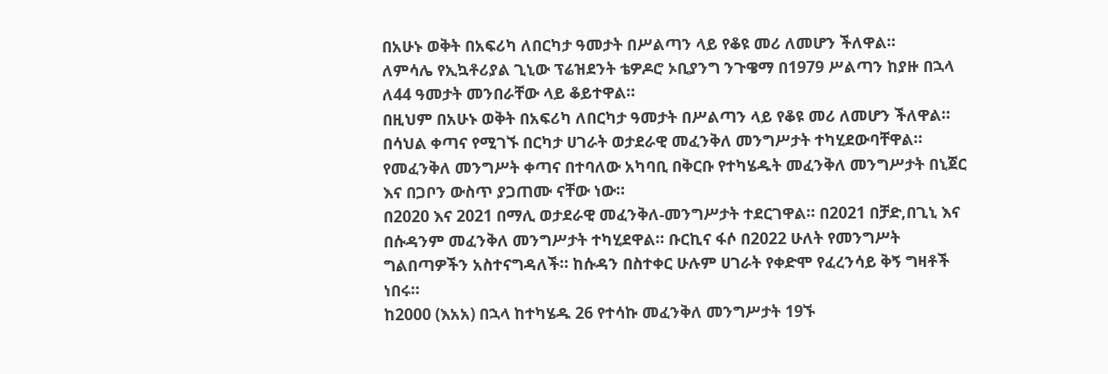በአሁኑ ወቅት በአፍሪካ ለበርካታ ዓመታት በሥልጣን ላይ የቆዩ መሪ ለመሆን ችለዋል።
ለምሳሌ የኢኳቶሪያል ጊኒው ፕሬዝደንት ቴዎዶሮ ኦቢያንግ ንጉዌማ በ1979 ሥልጣን ከያዙ በኋላ ለ44 ዓመታት መንበራቸው ላይ ቆይተዋል።
በዚህም በአሁኑ ወቅት በአፍሪካ ለበርካታ ዓመታት በሥልጣን ላይ የቆዩ መሪ ለመሆን ችለዋል።
በሳህል ቀጣና የሚገኙ በርካታ ሀገራት ወታደራዊ መፈንቅለ መንግሥታት ተካሂደውባቸዋል። የመፈንቅለ መንግሥት ቀጣና በተባለው አካባቢ በቅርቡ የተካሄዱት መፈንቅለ መንግሥታት በኒጀር እና በጋቦን ውስጥ ያጋጠሙ ናቸው ነው።
በ2020 እና 2021 በማሊ ወታደራዊ መፈንቅለ-መንግሥታት ተደርገዋል። በ2021 በቻድ,በጊኒ እና በሱዳንም መፈንቅለ መንግሥታት ተካሂደዋል። ቡርኪና ፋሶ በ2022 ሁለት የመንግሥት ግልበጣዎችን አስተናግዳለች። ከሱዳን በስተቀር ሁሉም ሀገራት የቀድሞ የፈረንሳይ ቅኝ ግዛቶች ነበሩ።
ከ2000 (እአአ) በኋላ ከተካሄዱ 26 የተሳኩ መፈንቅለ መንግሥታት 19ኙ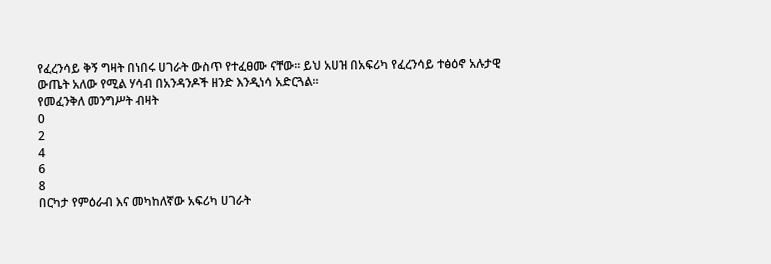የፈረንሳይ ቅኝ ግዛት በነበሩ ሀገራት ውስጥ የተፈፀሙ ናቸው። ይህ አሀዝ በአፍሪካ የፈረንሳይ ተፅዕኖ አሉታዊ ውጤት አለው የሚል ሃሳብ በአንዳንዶች ዘንድ እንዲነሳ አድርጓል።
የመፈንቅለ መንግሥት ብዛት
0
2
4
6
8
በርካታ የምዕራብ እና መካከለኛው አፍሪካ ሀገራት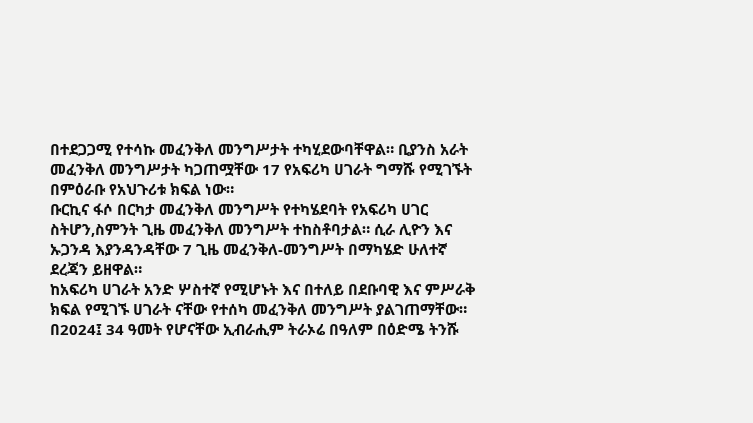በተደጋጋሚ የተሳኩ መፈንቅለ መንግሥታት ተካሂደውባቸዋል። ቢያንስ አራት መፈንቅለ መንግሥታት ካጋጠሟቸው 17 የአፍሪካ ሀገራት ግማሹ የሚገኙት በምዕራቡ የአህጉሪቱ ክፍል ነው።
ቡርኪና ፋሶ በርካታ መፈንቅለ መንግሥት የተካሄደባት የአፍሪካ ሀገር ስትሆን,ስምንት ጊዜ መፈንቅለ መንግሥት ተከስቶባታል። ሲራ ሊዮን እና ኡጋንዳ እያንዳንዳቸው 7 ጊዜ መፈንቅለ-መንግሥት በማካሄድ ሁለተኛ ደረጃን ይዘዋል።
ከአፍሪካ ሀገራት አንድ ሦስተኛ የሚሆኑት እና በተለይ በደቡባዊ እና ምሥራቅ ክፍል የሚገኙ ሀገራት ናቸው የተሰካ መፈንቅለ መንግሥት ያልገጠማቸው።
በ2024፤ 34 ዓመት የሆናቸው ኢብራሒም ትራኦሬ በዓለም በዕድሜ ትንሹ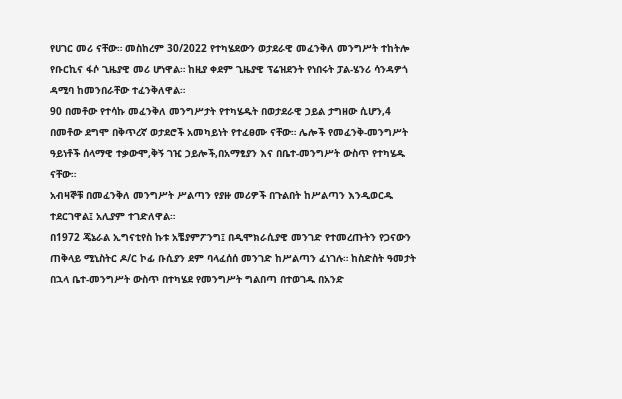የሀገር መሪ ናቸው። መስከረም 30/2022 የተካሄደውን ወታደራዊ መፈንቅለ መንግሥት ተከትሎ የቡርኪና ፋሶ ጊዜያዊ መሪ ሆነዋል። ከዚያ ቀደም ጊዜያዊ ፕሬዝደንት የነበሩት ፓል-ሄንሪ ሳንዳዎጎ ዳሚባ ከመንበራቸው ተፈንቅለዋል።
90 በመቶው የተሳኩ መፈንቅለ መንግሥታት የተካሄዱት በወታደራዊ ኃይል ታግዘው ሲሆን,4 በመቶው ደግሞ በቅጥረኛ ወታደሮች አመካይነት የተፈፀሙ ናቸው። ሌሎች የመፈንቅ-መንግሥት ዓይነቶች ሰላማዊ ተቃውሞ,ቅኝ ገዢ ኃይሎች,በአማፂያን እና በቤተ-መንግሥት ውስጥ የተካሄዱ ናቸው።
አብዛኞቹ በመፈንቅለ መንግሥት ሥልጣን የያዙ መሪዎች በጉልበት ከሥልጣን እንዲወርዱ ተደርገዋል፤ አሊያም ተገድለዋል።
በ1972 ጄኔራል ኢግናቲየስ ኩቱ አቼያምፖንግ፤ በዲሞክራሲያዊ መንገድ የተመረጡትን የጋናውን ጠቅላይ ሚኒስትር ዶ/ር ኮፊ ቡሲያን ደም ባላፈሰሰ መንገድ ከሥልጣን ፈነገሉ። ከስድስት ዓመታት በኋላ ቤተ-መንግሥት ውስጥ በተካሄደ የመንግሥት ግልበጣ በተወገዱ በአንድ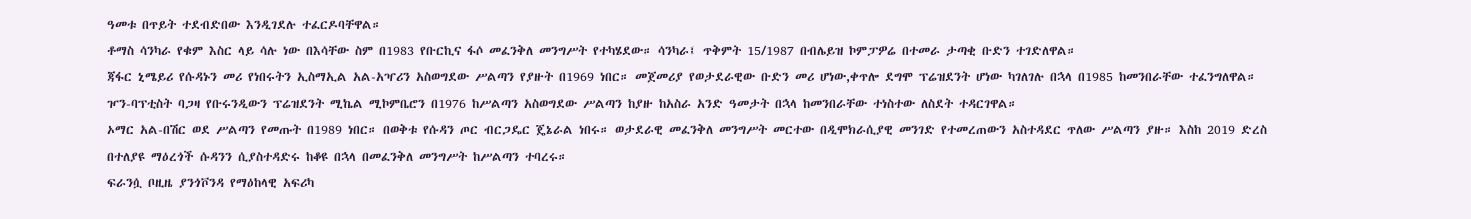ዓመቱ በጥይት ተደብድበው እንዲገደሉ ተፈርዶባቸዋል።
ቶማስ ሳንካራ የቁም እስር ላይ ሳሉ ነው በእሳቸው ስም በ1983 የቡርኪና ፋሶ መፈንቅለ መንግሥት የተካሄደው። ሳንካራ፤ ጥቅምት 15/1987 በብሌይዝ ኮምፓዎሬ በተመራ ታጣቂ ቡድን ተገድለዋል።
ጃፋር ኒሜይሪ የሱዳኑን መሪ የነበሩትን ኢስማኢል አል-አዣሪን አስወግደው ሥልጣን የያዙት በ1969 ነበር። መጀመሪያ የወታደራዊው ቡድን መሪ ሆነው,ቀጥሎ ደግሞ ፕሬዝደንት ሆነው ካገለገሉ በኋላ በ1985 ከመንበራቸው ተፈንግለዋል።
ዦን-ባፕቲስት ባጋዛ የቡሩንዲውን ፕሬዝደንት ሚኬል ሚኮምቤሮን በ1976 ከሥልጣን አስወግደው ሥልጣን ከያዙ ከአስራ አንድ ዓመታት በኋላ ከመንበራቸው ተነስተው ለስደት ተዳርገዋል።
ኦማር አል-በሽር ወደ ሥልጣን የመጡት በ1989 ነበር። በወቅቱ የሱዳን ጦር ብርጋዴር ጄኔራል ነበሩ። ወታደራዊ መፈንቅለ መንግሥት መርተው በዲሞክራሲያዊ መንገድ የተመረጠውን አስተዳደር ጥለው ሥልጣን ያዙ። እስከ 2019 ድረስ በተለያዩ ማዕረጎች ሱዳንን ሲያስተዳድሩ ከቆዩ በኋላ በመፈንቅለ መንግሥት ከሥልጣን ተባረሩ።
ፍራንሷ ቦዚዜ ያንጎቮንዳ የማዕከላዊ አፍሪካ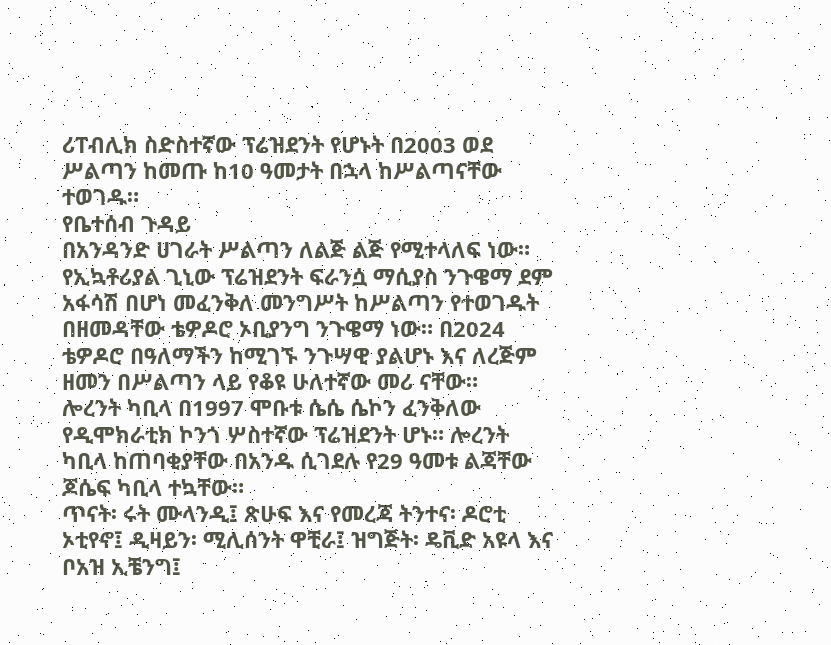ሪፐብሊክ ስድስተኛው ፕሬዝደንት የሆኑት በ2003 ወደ ሥልጣን ከመጡ ከ10 ዓመታት በኋላ ከሥልጣናቸው ተወገዱ።
የቤተሰብ ጉዳይ
በአንዳንድ ሀገራት ሥልጣን ለልጅ ልጅ የሚተላለፍ ነው። የኢኳቶሪያል ጊኒው ፕሬዝደንት ፍራንሷ ማሲያስ ንጉዌማ ደም አፋሳሽ በሆነ መፈንቅለ መንግሥት ከሥልጣን የተወገዱት በዘመዳቸው ቴዎዶሮ ኦቢያንግ ንጉዌማ ነው። በ2024 ቴዎዶሮ በዓለማችን ከሚገኙ ንጉሣዊ ያልሆኑ እና ለረጅም ዘመን በሥልጣን ላይ የቆዩ ሁለተኛው መሪ ናቸው።
ሎረንት ካቢላ በ1997 ሞቡቱ ሴሴ ሴኮን ፈንቅለው የዲሞክራቲክ ኮንጎ ሦስተኛው ፕሬዝደንት ሆኑ። ሎረንት ካቢላ ከጠባቂያቸው በአንዱ ሲገደሉ የ29 ዓመቱ ልጃቸው ጆሴፍ ካቢላ ተኳቸው።
ጥናት፡ ሩት ሙላንዲ፤ ጽሁፍ እና የመረጃ ትንተና፡ ዶሮቲ ኦቲየኖ፤ ዲዛይን፡ ሚሊሰንት ዋቺራ፤ ዝግጅት፡ ዴቪድ አዩላ እና ቦአዝ ኢቼንግ፤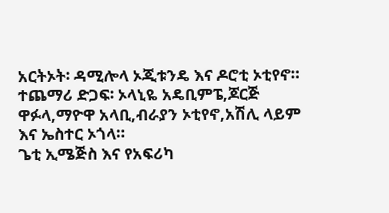አርትኦት፡ ዳሚሎላ ኦጂቱንዴ እና ዶሮቲ ኦቲየኖ። ተጨማሪ ድጋፍ፡ ኦላኒዬ አዴቢምፔ,ጆርጅ ዋፉላ,ማዮዋ አላቢ,ብራያን ኦቲየኖ,አሽሊ ላይም እና ኤስተር ኦጎላ።
ጌቲ ኢሜጅስ እና የአፍሪካ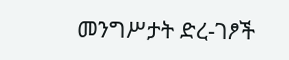መንግሥታት ድረ-ገፆች